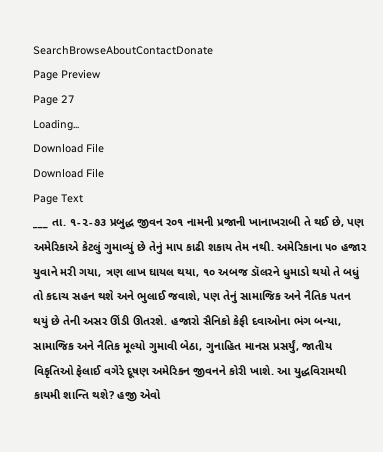SearchBrowseAboutContactDonate
Page Preview
Page 27
Loading...
Download File
Download File
Page Text
___ તા. ૧-૨-૭૩ પ્રબુદ્ધ જીવન ર૦૧ નામની પ્રજાની ખાનાખરાબી તે થઈ છે, પણ અમેરિકાએ કેટલું ગુમાવ્યું છે તેનું માપ કાઢી શકાય તેમ નથી. અમેરિકાના ૫૦ હજાર યુવાને મરી ગયા, ત્રણ લાખ ઘાયલ થયા, ૧૦ અબજ ડૉલરને ધુમાડો થયો તે બધું તો કદાચ સહન થશે અને ભુલાઈ જવાશે, પણ તેનું સામાજિક અને નૈતિક પતન થયું છે તેની અસર ઊંડી ઊતરશે. હજારો સૈનિકો કેફી દવાઓના ભંગ બન્યા, સામાજિક અને નૈતિક મૂલ્યો ગુમાવી બેઠા, ગુનાહિત માનસ પ્રસર્યું, જાતીય વિકૃતિઓ ફેલાઈ વગેરે દૂષણ અમેરિકન જીવનને કોરી ખાશે. આ યુદ્ધવિરામથી કાયમી શાન્તિ થશે? હજી એવો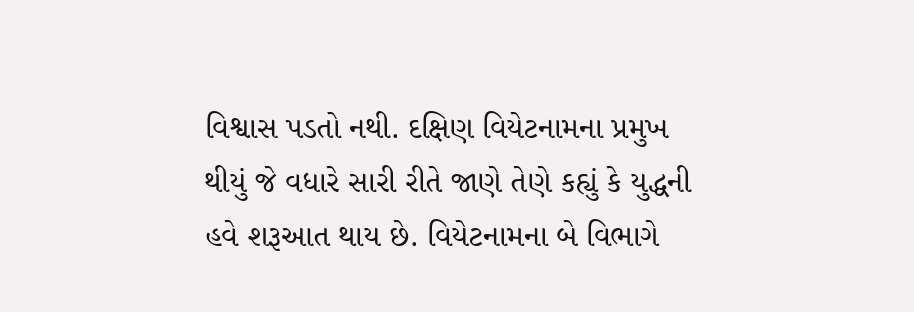વિશ્વાસ પડતો નથી. દક્ષિણ વિયેટનામના પ્રમુખ થીયું જે વધારે સારી રીતે જાણે તેણે કહ્યું કે યુદ્ધની હવે શરૂઆત થાય છે. વિયેટનામના બે વિભાગે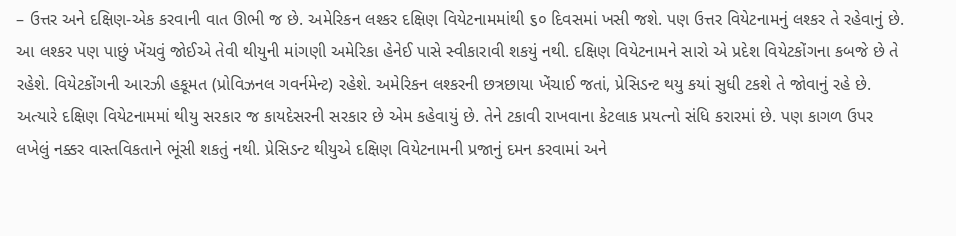– ઉત્તર અને દક્ષિણ-એક કરવાની વાત ઊભી જ છે. અમેરિકન લશ્કર દક્ષિણ વિયેટનામમાંથી ૬૦ દિવસમાં ખસી જશે. પણ ઉત્તર વિયેટનામનું લશ્કર તે રહેવાનું છે. આ લશ્કર પણ પાછું ખેંચવું જોઈએ તેવી થીયુની માંગણી અમેરિકા હેનેઈ પાસે સ્વીકારાવી શકયું નથી. દક્ષિણ વિયેટનામને સારો એ પ્રદેશ વિયેટકોંગના કબજે છે તે રહેશે. વિયેટકોંગની આરઝી હકૂમત (પ્રોવિઝનલ ગવર્નમેન્ટ) રહેશે. અમેરિકન લશ્કરની છત્રછાયા ખેંચાઈ જતાં, પ્રેસિડન્ટ થયુ કયાં સુધી ટકશે તે જોવાનું રહે છે. અત્યારે દક્ષિણ વિયેટનામમાં થીયુ સરકાર જ કાયદેસરની સરકાર છે એમ કહેવાયું છે. તેને ટકાવી રાખવાના કેટલાક પ્રયત્નો સંધિ કરારમાં છે. પણ કાગળ ઉપર લખેલું નક્કર વાસ્તવિકતાને ભૂંસી શકતું નથી. પ્રેસિડન્ટ થીયુએ દક્ષિણ વિયેટનામની પ્રજાનું દમન કરવામાં અને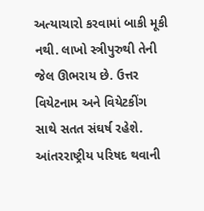અત્યાચારો કરવામાં બાકી મૂકી નથી. લાખો સ્ત્રીપુરુથી તેની જેલ ઊભરાય છે. ઉત્તર વિયેટનામ અને વિયેટકીંગ સાથે સતત સંઘર્ષ રહેશે. આંતરરાષ્ટ્રીય પરિષદ થવાની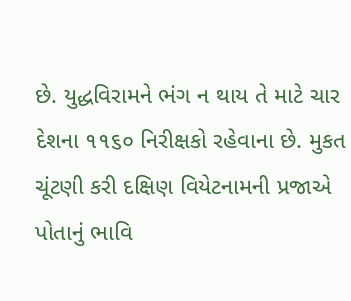છે. યુદ્ધવિરામને ભંગ ન થાય તે માટે ચાર દેશના ૧૧૬૦ નિરીક્ષકો રહેવાના છે. મુકત ચૂંટણી કરી દક્ષિણ વિયેટનામની પ્રજાએ પોતાનું ભાવિ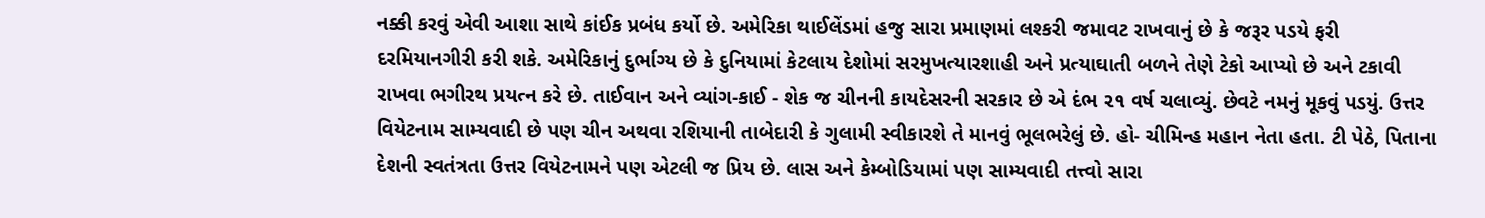નક્કી કરવું એવી આશા સાથે કાંઈક પ્રબંધ કર્યો છે. અમેરિકા થાઈલેંડમાં હજુ સારા પ્રમાણમાં લશ્કરી જમાવટ રાખવાનું છે કે જરૂર પડયે ફરી દરમિયાનગીરી કરી શકે. અમેરિકાનું દુર્ભાગ્ય છે કે દુનિયામાં કેટલાય દેશોમાં સરમુખત્યારશાહી અને પ્રત્યાઘાતી બળને તેણે ટેકો આપ્યો છે અને ટકાવી રાખવા ભગીરથ પ્રયત્ન કરે છે. તાઈવાન અને વ્યાંગ-કાઈ - શેક જ ચીનની કાયદેસરની સરકાર છે એ દંભ ૨૧ વર્ષ ચલાવ્યું. છેવટે નમનું મૂકવું પડયું. ઉત્તર વિયેટનામ સામ્યવાદી છે પણ ચીન અથવા રશિયાની તાબેદારી કે ગુલામી સ્વીકારશે તે માનવું ભૂલભરેલું છે. હો- ચીમિન્હ મહાન નેતા હતા. ટી પેઠે, પિતાના દેશની સ્વતંત્રતા ઉત્તર વિયેટનામને પણ એટલી જ પ્રિય છે. લાસ અને કેમ્બોડિયામાં પણ સામ્યવાદી તત્ત્વો સારા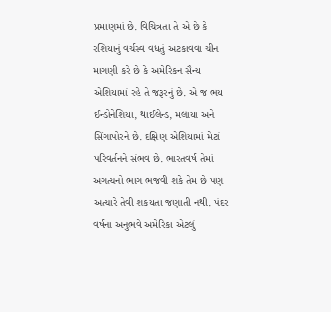પ્રમાણમાં છે. વિચિત્રતા તે એ છે કે રશિયાનું વર્ચસ્વ વધતું અટકાવવા ચીન માગણી કરે છે કે અમેરિકન સૈન્ય એશિયામાં રહે તે જરૂરનું છે. એ જ ભય ઈન્ડોનેશિયા, થાઈલેન્ડ, મલાયા અને સિંગાપોરને છે. દક્ષિણ એશિયામાં મેટાં પરિવર્તનને સંભવ છે. ભારતવર્ષ તેમાં અગત્યનો ભાગ ભજવી શકે તેમ છે પણ અત્યારે તેવી શકયતા જણાતી નથી. પંદર વર્ષના અનુભવે અમેરિકા એટલું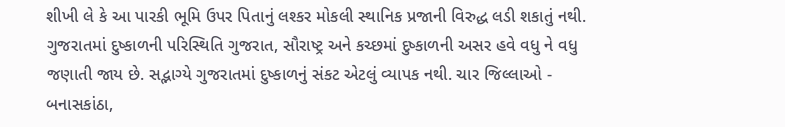શીખી લે કે આ પારકી ભૂમિ ઉપર પિતાનું લશ્કર મોકલી સ્થાનિક પ્રજાની વિરુદ્ધ લડી શકાતું નથી. ગુજરાતમાં દુષ્કાળની પરિસ્થિતિ ગુજરાત, સૌરાષ્ટ્ર અને કચ્છમાં દુષ્કાળની અસર હવે વધુ ને વધુ જણાતી જાય છે. સદ્ભાગ્યે ગુજરાતમાં દુષ્કાળનું સંકટ એટલું વ્યાપક નથી. ચાર જિલ્લાઓ - બનાસકાંઠા,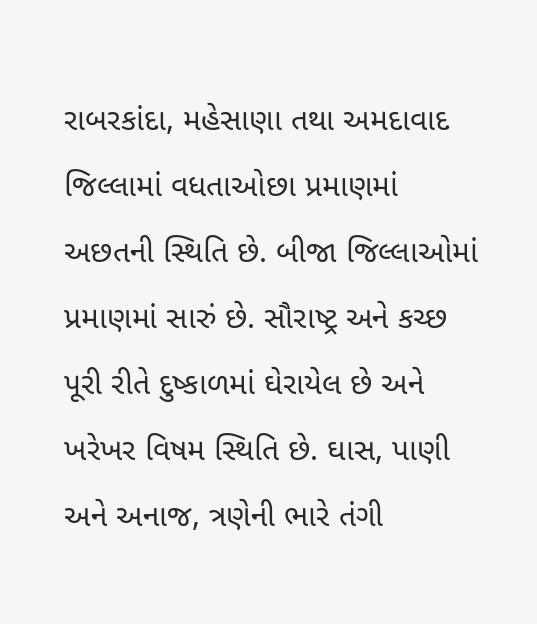રાબરકાંદા, મહેસાણા તથા અમદાવાદ જિલ્લામાં વધતાઓછા પ્રમાણમાં અછતની સ્થિતિ છે. બીજા જિલ્લાઓમાં પ્રમાણમાં સારું છે. સૌરાષ્ટ્ર અને કચ્છ પૂરી રીતે દુષ્કાળમાં ઘેરાયેલ છે અને ખરેખર વિષમ સ્થિતિ છે. ઘાસ, પાણી અને અનાજ, ત્રણેની ભારે તંગી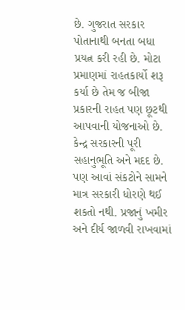છે. ગુજરાત સરકાર પોતાનાથી બનતા બધા પ્રયત્ન કરી રહી છે. મોટા પ્રમાણમાં રાહતકાર્યો શરૂ કર્યા છે તેમ જ બીજા પ્રકારની રાહત પણ છૂટથી આપવાની યોજનાઓ છે. કેન્દ્ર સરકારની પૂરી સહાનુભૂતિ અને મદદ છે. પણ આવાં સંકટોને સામને માત્ર સરકારી ધોરણે થઈ શકતો નથી. પ્રજાનું ખમીર અને દીર્ય જાળવી રાખવામાં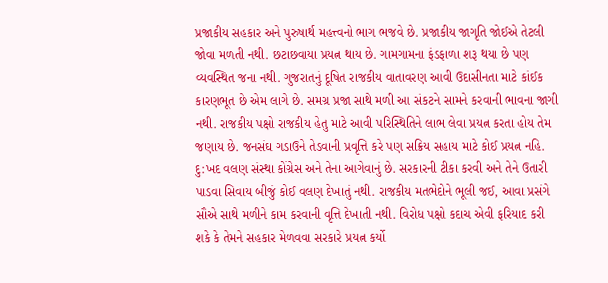પ્રજાકીય સહકાર અને પુરુષાર્થ મહત્ત્વનો ભાગ ભજવે છે. પ્રજાકીય જાગૃતિ જોઈએ તેટલી જોવા મળતી નથી. છટાછવાયા પ્રયત્ન થાય છે. ગામગામના ફંડફાળા શરૂ થયા છે પણ વ્યવસ્થિત જના નથી. ગુજરાતનું દૂષિત રાજકીય વાતાવરણ આવી ઉદાસીનતા માટે કાંઈક કારણભૂત છે એમ લાગે છે. સમગ્ર પ્રજા સાથે મળી આ સંકટને સામને કરવાની ભાવના જાગી નથી. રાજકીય પક્ષો રાજકીય હેતુ માટે આવી પરિસ્થિતિને લાભ લેવા પ્રયત્ન કરતા હોય તેમ જણાય છે. જનસંઘ ગડાઉને તેડવાની પ્રવૃત્તિ કરે પણ સક્રિય સહાય માટે કોઈ પ્રયત્ન નહિ. દુ:ખદ વલણ સંસ્થા કોંગ્રેસ અને તેના આગેવાનું છે. સરકારની ટીકા કરવી અને તેને ઉતારી પાડવા સિવાય બીજું કોઈ વલણ દેખાતું નથી. રાજકીય મતભેદોને ભૂલી જઈ, આવા પ્રસંગે સૌએ સાથે મળીને કામ કરવાની વૃત્તિ દેખાતી નથી. વિરોધ પક્ષો કદાચ એવી ફરિયાદ કરી શકે કે તેમને સહકાર મેળવવા સરકારે પ્રયત્ન કર્યો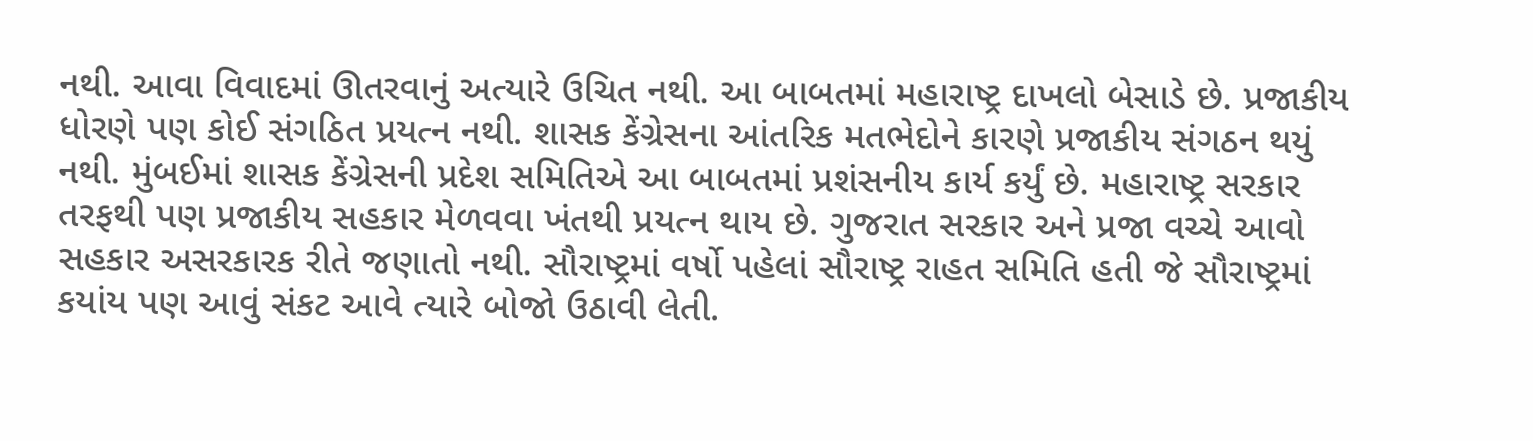નથી. આવા વિવાદમાં ઊતરવાનું અત્યારે ઉચિત નથી. આ બાબતમાં મહારાષ્ટ્ર દાખલો બેસાડે છે. પ્રજાકીય ધોરણે પણ કોઈ સંગઠિત પ્રયત્ન નથી. શાસક કેંગ્રેસના આંતરિક મતભેદોને કારણે પ્રજાકીય સંગઠન થયું નથી. મુંબઈમાં શાસક કેંગ્રેસની પ્રદેશ સમિતિએ આ બાબતમાં પ્રશંસનીય કાર્ય કર્યું છે. મહારાષ્ટ્ર સરકાર તરફથી પણ પ્રજાકીય સહકાર મેળવવા ખંતથી પ્રયત્ન થાય છે. ગુજરાત સરકાર અને પ્રજા વચ્ચે આવો સહકાર અસરકારક રીતે જણાતો નથી. સૌરાષ્ટ્રમાં વર્ષો પહેલાં સૌરાષ્ટ્ર રાહત સમિતિ હતી જે સૌરાષ્ટ્રમાં કયાંય પણ આવું સંકટ આવે ત્યારે બોજો ઉઠાવી લેતી.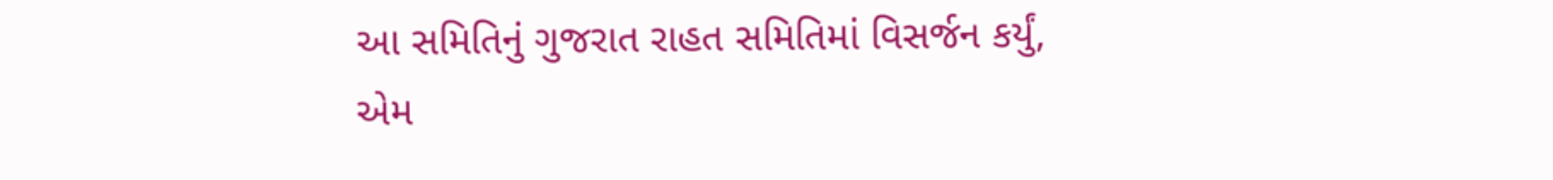આ સમિતિનું ગુજરાત રાહત સમિતિમાં વિસર્જન કર્યું, એમ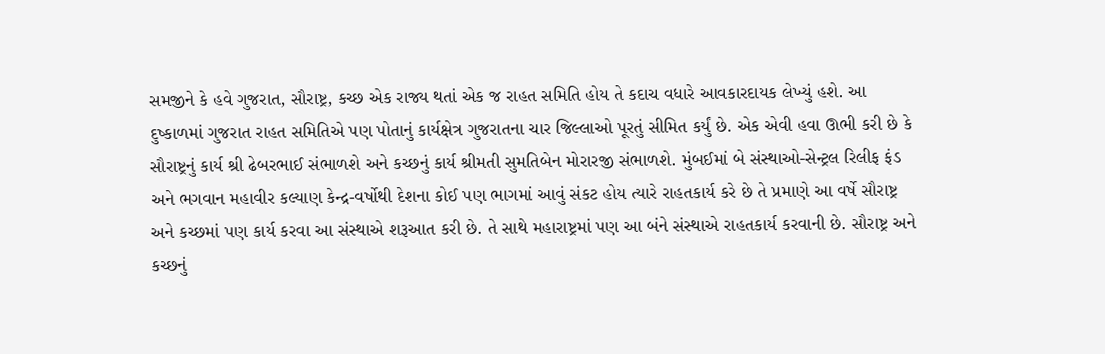સમજીને કે હવે ગુજરાત, સૌરાષ્ટ્ર, કચ્છ એક રાજ્ય થતાં એક જ રાહત સમિતિ હોય તે કદાચ વધારે આવકારદાયક લેખ્યું હશે. આ દુષ્કાળમાં ગુજરાત રાહત સમિતિએ પણ પોતાનું કાર્યક્ષેત્ર ગુજરાતના ચાર જિલ્લાઓ પૂરતું સીમિત કર્યું છે. એક એવી હવા ઊભી કરી છે કે સૌરાષ્ટ્રનું કાર્ય શ્રી ઢેબરભાઈ સંભાળશે અને કચ્છનું કાર્ય શ્રીમતી સુમતિબેન મોરારજી સંભાળશે. મુંબઈમાં બે સંસ્થાઓ-સેન્ટ્રલ રિલીફ ફંડ અને ભગવાન મહાવીર કલ્યાણ કેન્દ્ર-વર્ષોથી દેશના કોઈ પણ ભાગમાં આવું સંકટ હોય ત્યારે રાહતકાર્ય કરે છે તે પ્રમાણે આ વર્ષે સૌરાષ્ટ્ર અને કચ્છમાં પણ કાર્ય કરવા આ સંસ્થાએ શરૂઆત કરી છે. તે સાથે મહારાષ્ટ્રમાં પણ આ બંને સંસ્થાએ રાહતકાર્ય કરવાની છે. સૌરાષ્ટ્ર અને કચ્છનું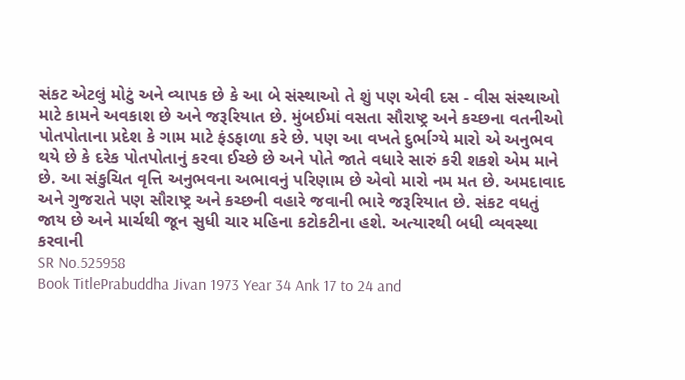સંકટ એટલું મોટું અને વ્યાપક છે કે આ બે સંસ્થાઓ તે શું પણ એવી દસ - વીસ સંસ્થાઓ માટે કામને અવકાશ છે અને જરૂરિયાત છે. મુંબઈમાં વસતા સૌરાષ્ટ્ર અને કચ્છના વતનીઓ પોતપોતાના પ્રદેશ કે ગામ માટે ફંડફાળા કરે છે. પણ આ વખતે દુર્ભાગ્યે મારો એ અનુભવ થયે છે કે દરેક પોતપોતાનું કરવા ઈચ્છે છે અને પોતે જાતે વધારે સારું કરી શકશે એમ માને છે. આ સંકુચિત વૃત્તિ અનુભવના અભાવનું પરિણામ છે એવો મારો નમ મત છે. અમદાવાદ અને ગુજરાતે પણ સૌરાષ્ટ્ર અને કચ્છની વહારે જવાની ભારે જરૂરિયાત છે. સંકટ વધતું જાય છે અને માર્ચથી જૂન સુધી ચાર મહિના કટોકટીના હશે. અત્યારથી બધી વ્યવસ્થા કરવાની
SR No.525958
Book TitlePrabuddha Jivan 1973 Year 34 Ank 17 to 24 and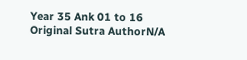Year 35 Ank 01 to 16
Original Sutra AuthorN/A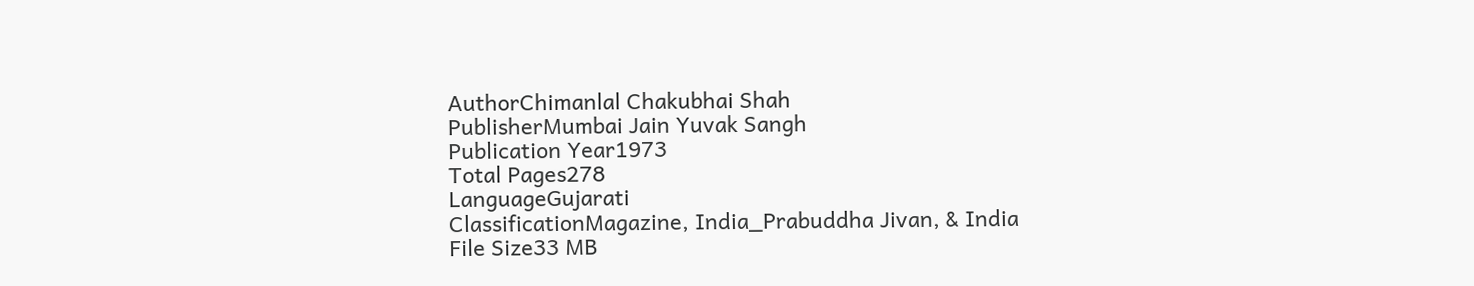AuthorChimanlal Chakubhai Shah
PublisherMumbai Jain Yuvak Sangh
Publication Year1973
Total Pages278
LanguageGujarati
ClassificationMagazine, India_Prabuddha Jivan, & India
File Size33 MB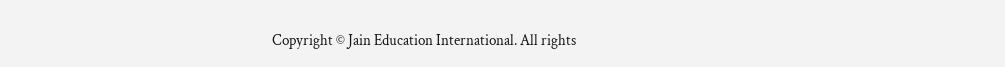Copyright © Jain Education International. All rights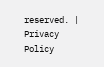reserved. | Privacy Policy